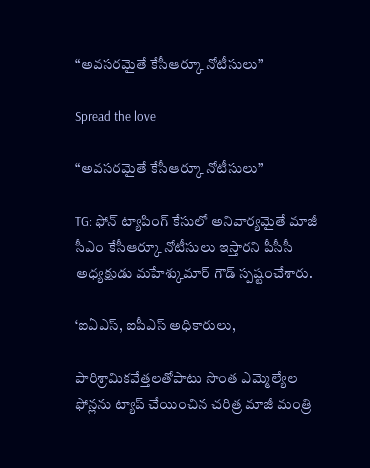“అవసరమైతే కేసీఆర్కూ నోటీసులు”

Spread the love

“అవసరమైతే కేసీఆర్కూ నోటీసులు”

TG: ఫోన్ ట్యాపింగ్ కేసులో అనివార్యమైతే మాజీ సీఎం కేసీఆర్కూ నోటీసులు ఇస్తారని పీసీసీ అధ్యక్షుడు మహేశ్కుమార్ గౌడ్ స్పష్టంచేశారు.

‘ఐఏఎస్, ఐపీఎస్ అధికారులు,

పారిశ్రామికవేత్తలతోపాటు సొంత ఎమ్మెల్యేల ఫోన్లను ట్యాప్ చేయించిన చరిత్ర మాజీ మంత్రి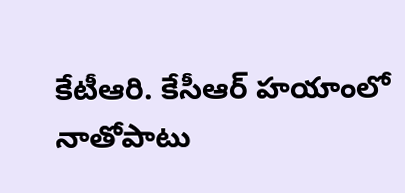కేటీఆరి. కేసీఆర్ హయాంలో నాతోపాటు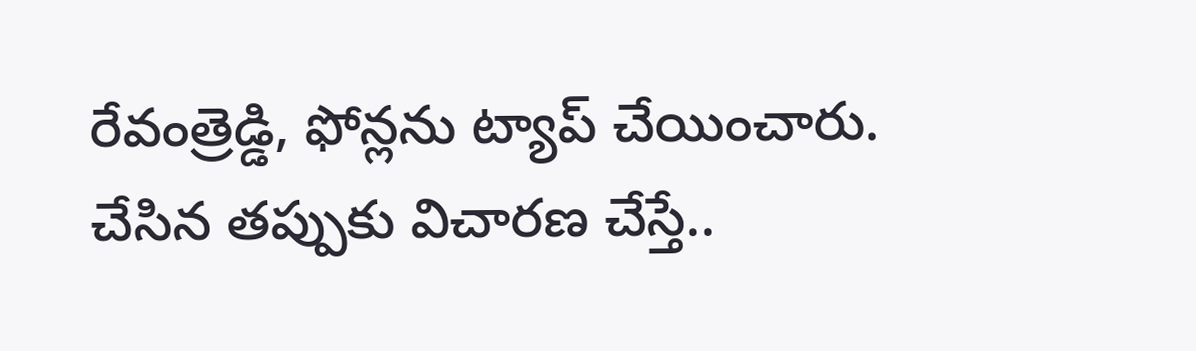రేవంత్రెడ్డి, ఫోన్లను ట్యాప్ చేయించారు. చేసిన తప్పుకు విచారణ చేస్తే..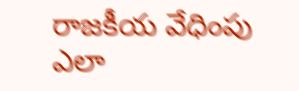రాజకీయ వేధింపు ఎలా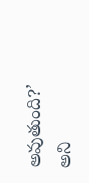అవుతుంది?’ అని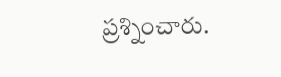ప్రశ్నించారు.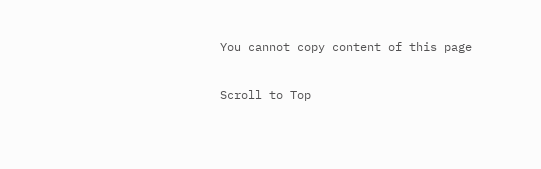You cannot copy content of this page

Scroll to Top